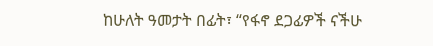ከሁለት ዓመታት በፊት፣ “የፋኖ ደጋፊዎች ናችሁ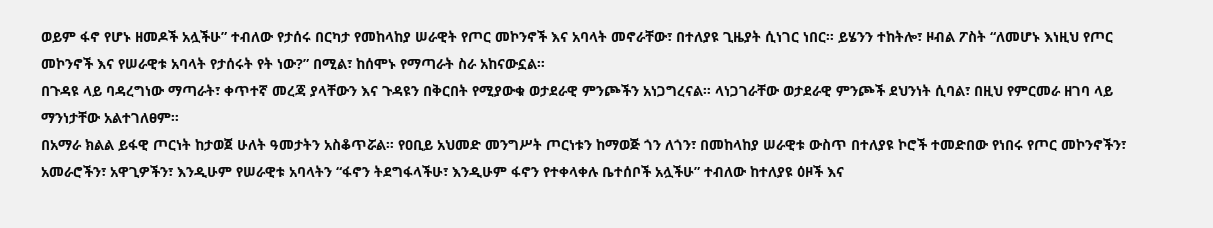ወይም ፋኖ የሆኑ ዘመዶች አሏችሁ” ተብለው የታሰሩ በርካታ የመከላከያ ሠራዊት የጦር መኮንኖች እና አባላት መኖራቸው፣ በተለያዩ ጊዜያት ሲነገር ነበር። ይሄንን ተከትሎ፣ ዞብል ፖስት “ለመሆኑ እነዚህ የጦር መኮንኖች እና የሠራዊቱ አባላት የታሰሩት የት ነው?” በሚል፣ ከሰሞኑ የማጣራት ስራ አከናውኗል።
በጉዳዩ ላይ ባዳረግነው ማጣራት፣ ቀጥተኛ መረጃ ያላቸውን እና ጉዳዩን በቅርበት የሚያውቁ ወታደራዊ ምንጮችን አነጋግረናል። ላነጋገራቸው ወታደራዊ ምንጮች ደህንነት ሲባል፣ በዚህ የምርመራ ዘገባ ላይ ማንነታቸው አልተገለፀም።
በአማራ ክልል ይፋዊ ጦርነት ከታወጀ ሁለት ዓመታትን አስቆጥሯል። የዐቢይ አህመድ መንግሥት ጦርነቱን ከማወጅ ጎን ለጎን፣ በመከላከያ ሠራዊቱ ውስጥ በተለያዩ ኮሮች ተመድበው የነበሩ የጦር መኮንኖችን፣ አመራሮችን፣ አዋጊዎችን፣ እንዲሁም የሠራዊቱ አባላትን “ፋኖን ትደግፋላችሁ፣ እንዲሁም ፋኖን የተቀላቀሉ ቤተሰቦች አሏችሁ” ተብለው ከተለያዩ ዕዞች እና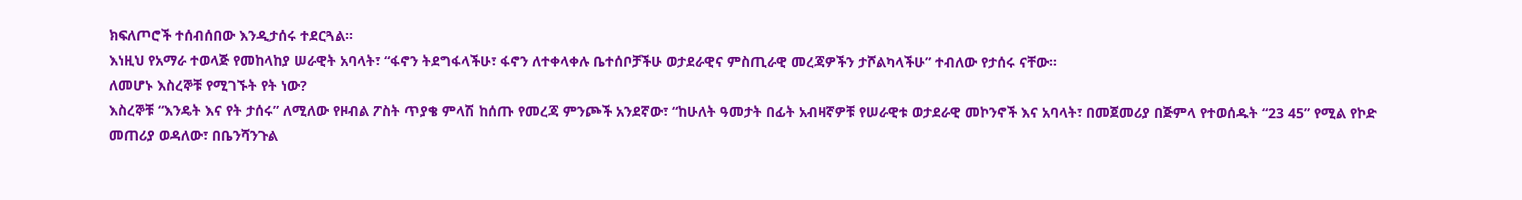ክፍለጦሮች ተሰብሰበው እንዲታሰሩ ተደርጓል።
እነዚህ የአማራ ተወላጅ የመከላከያ ሠራዊት አባላት፣ “ፋኖን ትደግፋላችሁ፣ ፋኖን ለተቀላቀሉ ቤተሰቦቻችሁ ወታደራዊና ምስጢራዊ መረጃዎችን ታሾልካላችሁ” ተብለው የታሰሩ ናቸው።
ለመሆኑ እስረኞቹ የሚገኙት የት ነው?
እስረኞቹ “እንዴት እና የት ታሰሩ” ለሚለው የዞብል ፖስት ጥያቄ ምላሽ ከሰጡ የመረጃ ምንጮች አንደኛው፣ “ከሁለት ዓመታት በፊት አብዛኛዎቹ የሠራዊቱ ወታደራዊ መኮንኖች እና አባላት፣ በመጀመሪያ በጅምላ የተወሰዱት “23 45” የሚል የኮድ መጠሪያ ወዳለው፣ በቤንሻንጉል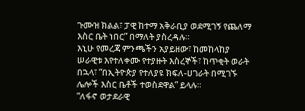ጉሙዝ ክልል፣ ፓዊ ከተማ አቅራቢያ ወደሚገኝ የጨለማ እስር ቤት ነበር” በማለት ያስረዳሉ።
እኒሁ የመረጃ ምንጫችን አያይዘው፣ ከመከላከያ ሠራዊቱ እየተለቀሙ የተያዙት እስረኞች፣ ከጥቂት ወራት በኋላ፣ “በኢትዮጵያ የተለያዩ ክፍለ-ሀገራት በሚገኙ ሌሎች እስር ቤቶች ተወስደዋል” ይላሉ።
“ለፋኖ ወታደራዊ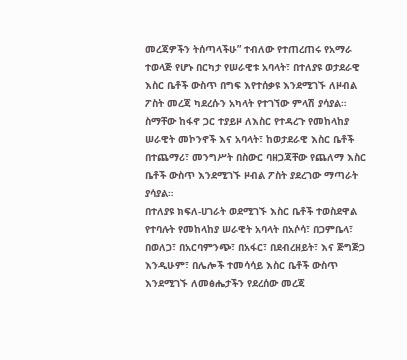መረጃዎችን ትሰጣላችሁ” ተብለው የተጠረጠሩ የአማራ ተወላጅ የሆኑ በርካታ የሠራዊቱ አባላት፣ በተለያዩ ወታደራዊ እስር ቤቶች ውስጥ በግፍ እየተሰቃዩ እንደሚገኙ ለዞብል ፖስት መረጃ ካደረሱን አካላት የተገኘው ምላሽ ያሳያል።
ስማቸው ከፋኖ ጋር ተያይዞ ለእስር የተዳረጉ የመከላከያ ሠራዊት መኮንኖች እና አባላት፣ ከወታደራዊ እስር ቤቶች በተጨማሪ፣ መንግሥት በስውር ባዘጋጃቸው የጨለማ እስር ቤቶች ውስጥ እንደሚገኙ ዞብል ፖስት ያደረገው ማጣራት ያሳያል።
በተለያዩ ክፍለ-ሀገራት ወደሚገኙ እስር ቤቶች ተወስደዋል የተባሉት የመከላከያ ሠራዊት አባላት በአሶሳ፣ በጋምቤላ፣ በወለጋ፣ በአርባምንጭ፣ በአፋር፣ በደብረዘይት፣ እና ጅግጅጋ እንዲሁም፣ በሌሎች ተመሳሳይ እስር ቤቶች ውስጥ እንደሚገኙ ለመፅሔታችን የደረሰው መረጃ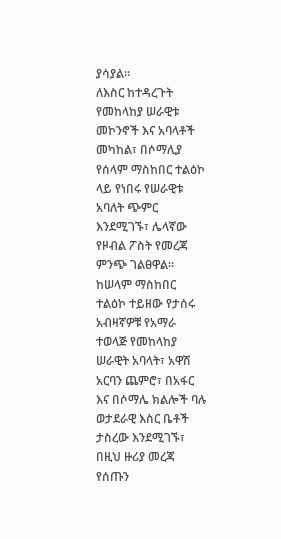ያሳያል።
ለእስር ከተዳረጉት የመከላከያ ሠራዊቱ መኮንኖች እና አባላቶች መካከል፣ በሶማሊያ የሰላም ማስከበር ተልዕኮ ላይ የነበሩ የሠራዊቱ አባለት ጭምር እንደሚገኙ፣ ሌላኛው የዞብል ፖስት የመረጃ ምንጭ ገልፀዋል።
ከሠላም ማስከበር ተልዕኮ ተይዘው የታሰሩ አብዛኛዎቹ የአማራ ተወላጅ የመከላከያ ሠራዊት አባላት፣ አዋሽ አርባን ጨምሮ፣ በአፋር እና በሶማሌ ክልሎች ባሉ ወታደራዊ እስር ቤቶች ታስረው እንደሚገኙ፣ በዚህ ዙሪያ መረጃ የሰጡን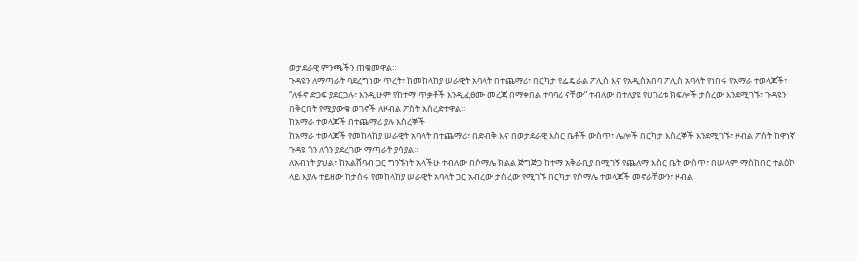ወታደራዊ ምንጫችን ጠቁመዋል።
ጉዳዩን ለማጣራት ባደረግነው ጥረት፣ ከመከላከያ ሠራዊት አባላት በተጨማሪ፣ በርካታ የፌዴራል ፖሊስ እና የአዲስአበባ ፖሊስ አባላት የነበሩ የአማራ ተወላጆች፣ “ለፋኖ ድጋፍ ያደርጋሉ፣ እንዲሁም የከተማ ጥቃቶች እንዲፈፀሙ መረጃ በማቀበል ተባባሪ ናቸው” ተብለው በተለያዩ የሀገሪቱ ክፍሎች ታስረው እንደሚገኙ፣ ጉዳዩን በቅርበት የሚያውቁ ወገኖች ለዞብል ፖስት አስረድተዋል።
ከአማራ ተወላጆች በተጨማሪ ያሉ እስረኞች
ከአማራ ተወላጆች የመከላከያ ሠራዊት አባላት በተጨማሪ፣ በድብቅ እና በወታደራዊ እስር ቤቶች ውስጥ፣ ሌሎች በርካታ እስረኞች እንደሚገኙ፣ ዞብል ፖስት ከዋነኛ ጉዳዩ ጎን ለጎን ያደረገው ማጣራት ያሳያል።
ለአብነት ያህል፣ ከአልሸባብ ጋር ግንኙነት አላችሁ ተብለው በሶማሌ ክልል ጅግጅጋ ከተማ አቅራቢያ በሚገኝ የጨለማ እስር ቤት ውስጥ፣ በሠላም ማስከበር ተልዕኮ ላይ እያሉ ተይዘው ከታሰሩ የመከላከያ ሠራዊት አባላት ጋር አብረው ታስረው የሚገኙ በርካታ የሶማሌ ተወላጆች መኖራቸውን፣ ዞብል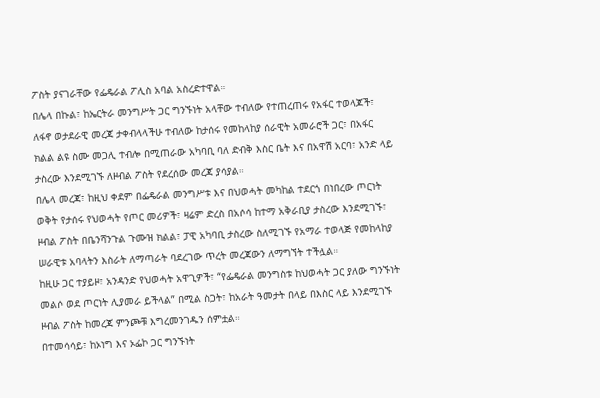ፖስት ያናገራቸው የፌዴራል ፖሊስ አባል አስረድተዋል።
በሌላ በኩል፣ ከኤርትራ መንግሥት ጋር ግንኙነት አላቸው ተብለው የተጠረጠሩ የአፋር ተወላጆች፣ ለፋኖ ወታደራዊ መረጃ ታቀብላላችሁ ተብለው ከታሰሩ የመከላከያ ሰራዊት አመራሮች ጋር፣ በአፋር ክልል ልዩ ስሙ መጋሊ ተብሎ በሚጠራው አካባቢ ባለ ድብቅ እስር ቤት እና በአዋሽ አርባ፣ አንድ ላይ ታስረው እንደሚገኙ ለዞብል ፖስት የደረሰው መረጃ ያሳያል።
በሌላ መረጃ፣ ከዚህ ቀደም በፌዴራል መንግሥቱ እና በህወሓት መካከል ተደርጎ በነበረው ጦርነት ወቅት የታሰሩ የህወሓት የጦር መሪዎች፣ ዛሬም ድረስ በአሶሳ ከተማ አቅራቢያ ታስረው እንደሚገኙ፣ ዞብል ፖስት በቤንሻንጉል ጉሙዝ ክልል፣ ፓዊ አካባቢ ታስረው ስለሚገኙ የአማራ ተወላጅ የመከላከያ ሠራዊቱ አባላትን እስራት ለማጣራት ባደረገው ጥረት መረጃውን ለማግኘት ተችሏል።
ከዚሁ ጋር ተያይዞ፣ አንዳንድ የህወሓት አዋጊዎች፣ “የፌዴራል መንግስቱ ከህወሓት ጋር ያለው ግንኙነት መልሶ ወደ ጦርነት ሊያመራ ይችላል” በሚል ስጋት፣ ከአራት ዓመታት በላይ በእስር ላይ እንደሚገኙ ዞብል ፖስት ከመረጃ ምንጮቹ እግረመንገዱን ሰምቷል።
በተመሳሳይ፣ ከኦነግ እና ኦፌኮ ጋር ግንኙነት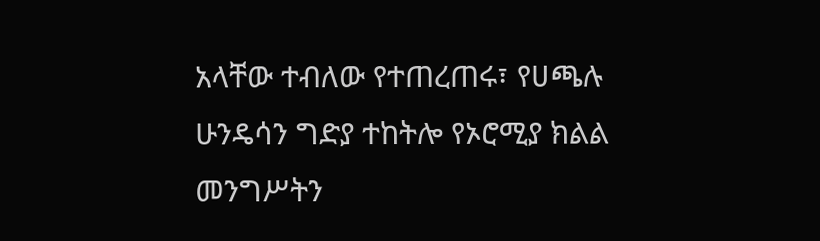አላቸው ተብለው የተጠረጠሩ፣ የሀጫሉ ሁንዴሳን ግድያ ተከትሎ የኦሮሚያ ክልል መንግሥትን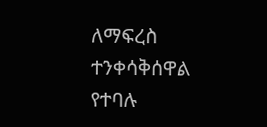ለማፍረስ ተንቀሳቅሰዋል የተባሉ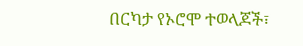በርካታ የኦሮሞ ተወላጆች፣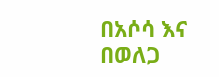በአሶሳ እና በወለጋ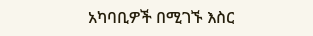አካባቢዎች በሚገኙ እስር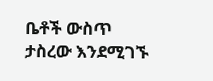ቤቶች ውስጥ ታስረው እንደሚገኙ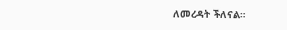ለመረዳት ችለናል።